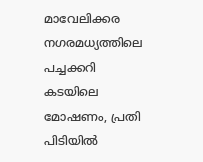മാവേലിക്കര നഗരമധ്യത്തിലെ പച്ചക്കറി കടയിലെ മോഷണം, പ്രതി പിടിയിൽ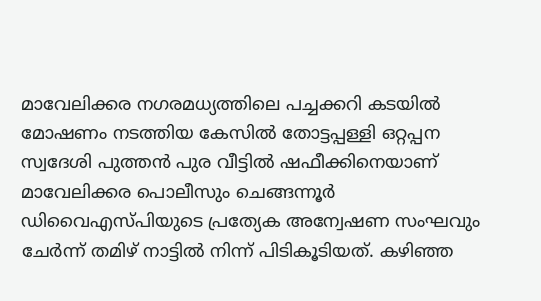മാവേലിക്കര നഗരമധ്യത്തിലെ പച്ചക്കറി കടയിൽ മോഷണം നടത്തിയ കേസിൽ തോട്ടപ്പള്ളി ഒറ്റപ്പന സ്വദേശി പുത്തൻ പുര വീട്ടിൽ ഷഫീക്കിനെയാണ് മാവേലിക്കര പൊലീസും ചെങ്ങന്നൂർ ഡിവൈഎസ്പിയുടെ പ്രത്യേക അന്വേഷണ സംഘവും ചേർന്ന് തമിഴ് നാട്ടിൽ നിന്ന് പിടികൂടിയത്. കഴിഞ്ഞ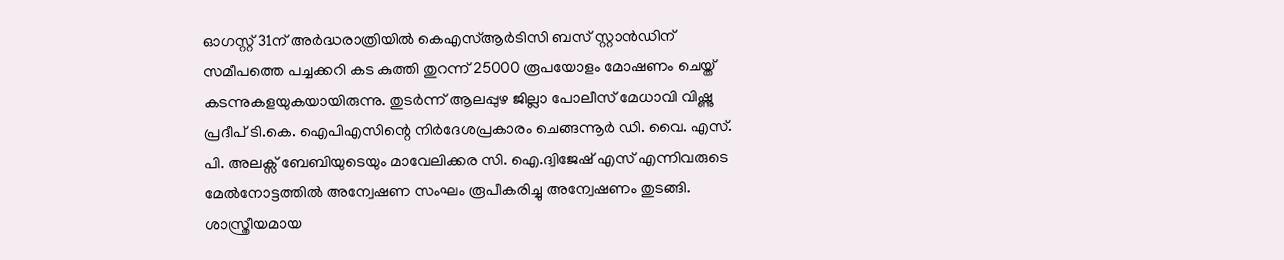ഓഗസ്റ്റ് 31ന് അർദ്ധരാത്രിയിൽ കെഎസ്ആർടിസി ബസ് സ്റ്റാൻഡിന് സമീപത്തെ പച്ചക്കറി കട കുത്തി തുറന്ന് 25000 രൂപയോളം മോഷണം ചെയ്ത് കടന്നുകളയുകയായിരുന്നു. തുടർന്ന് ആലപ്പുഴ ജില്ലാ പോലീസ് മേധാവി വിഷ്ണു പ്രദീപ് ടി.കെ. ഐപിഎസിന്റെ നിർദേശപ്രകാരം ചെങ്ങന്നൂർ ഡി. വൈ. എസ്. പി. അലക്സ് ബേബിയുടെയും മാവേലിക്കര സി. ഐ.ദ്വിജേഷ് എസ് എന്നിവരുടെ മേൽനോട്ടത്തിൽ അന്വേഷണ സംഘം രൂപീകരിച്ചു അന്വേഷണം തുടങ്ങി. ശാസ്ത്രീയമായ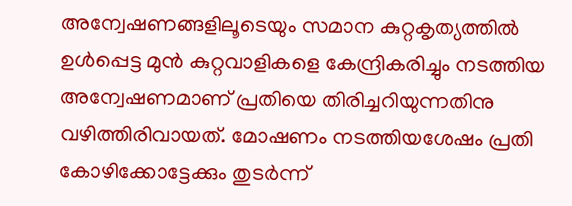അന്വേഷണങ്ങളിലൂടെയും സമാന കുറ്റകൃത്യത്തിൽ ഉൾപ്പെട്ട മുൻ കുറ്റവാളികളെ കേന്ദ്രികരിച്ചും നടത്തിയ അന്വേഷണമാണ് പ്രതിയെ തിരിച്ചറിയുന്നതിനു വഴിത്തിരിവായത്. മോഷണം നടത്തിയശേഷം പ്രതി കോഴിക്കോട്ടേക്കും തുടർന്ന്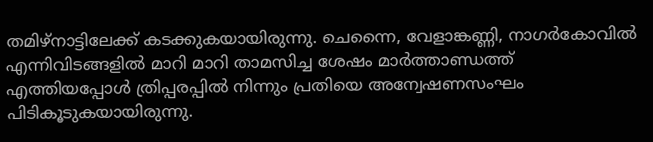തമിഴ്നാട്ടിലേക്ക് കടക്കുകയായിരുന്നു. ചെന്നൈ, വേളാങ്കണ്ണി, നാഗർകോവിൽ എന്നിവിടങ്ങളിൽ മാറി മാറി താമസിച്ച ശേഷം മാർത്താണ്ഡത്ത് എത്തിയപ്പോൾ ത്രിപ്പരപ്പിൽ നിന്നും പ്രതിയെ അന്വേഷണസംഘം പിടികൂടുകയായിരുന്നു.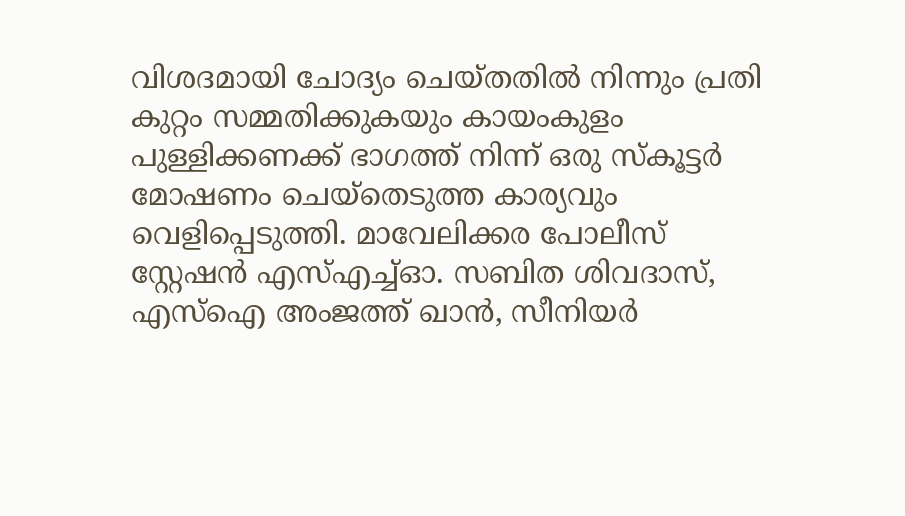വിശദമായി ചോദ്യം ചെയ്തതിൽ നിന്നും പ്രതി കുറ്റം സമ്മതിക്കുകയും കായംകുളം പുള്ളിക്കണക്ക് ഭാഗത്ത് നിന്ന് ഒരു സ്കൂട്ടർ മോഷണം ചെയ്തെടുത്ത കാര്യവും വെളിപ്പെടുത്തി. മാവേലിക്കര പോലീസ് സ്റ്റേഷൻ എസ്എച്ച്ഓ. സബിത ശിവദാസ്, എസ്ഐ അംജത്ത് ഖാൻ, സീനിയർ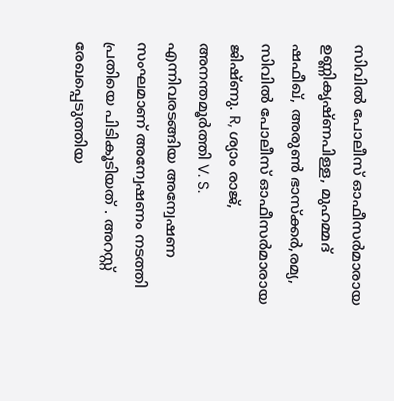സിവിൽ പോലീസ് ഓഫീസർമാരായ ഉണ്ണികൃഷ്ണപിള്ള, മുഹമ്മദ് ഷഫീഖ്, അരുൺ ഭാസ്ക്കർ,രമ്യ, സിവിൽ പോലീസ് ഓഫീസർമാരായ ജിഷ്ണു. R, ശ്യാം രാജ്, അനന്തമൂർത്തി V. S. എന്നിവരടങ്ങിയ അന്വേഷണ സംഘമാണ് അന്വേഷണം നടത്തി പ്രതിയെ പിടികൂടിയത് . അറസ്റ്റ് രേഖപ്പെടുത്തിയ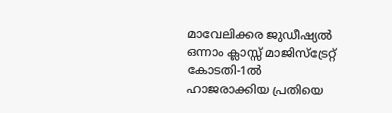മാവേലിക്കര ജുഡീഷ്യൽ ഒന്നാം ക്ലാസ്സ് മാജിസ്ട്രേറ്റ് കോടതി-1ൽ ഹാജരാക്കിയ പ്രതിയെ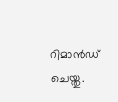റിമാൻഡ് ചെയ്തു.